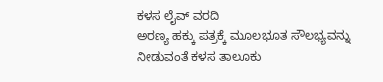ಕಳಸ ಲೈವ್ ವರದಿ
ಅರಣ್ಯ ಹಕ್ಕು ಪತ್ರಕ್ಕೆ ಮೂಲಭೂತ ಸೌಲಭ್ಯವನ್ನು ನೀಡುವಂತೆ ಕಳಸ ತಾಲೂಕು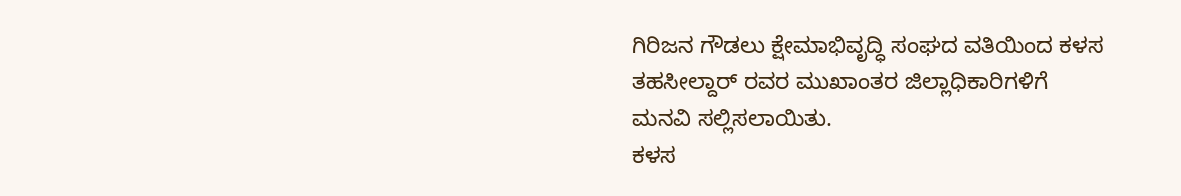ಗಿರಿಜನ ಗೌಡಲು ಕ್ಷೇಮಾಭಿವೃದ್ಧಿ ಸಂಘದ ವತಿಯಿಂದ ಕಳಸ ತಹಸೀಲ್ದಾರ್ ರವರ ಮುಖಾಂತರ ಜಿಲ್ಲಾಧಿಕಾರಿಗಳಿಗೆ ಮನವಿ ಸಲ್ಲಿಸಲಾಯಿತು.
ಕಳಸ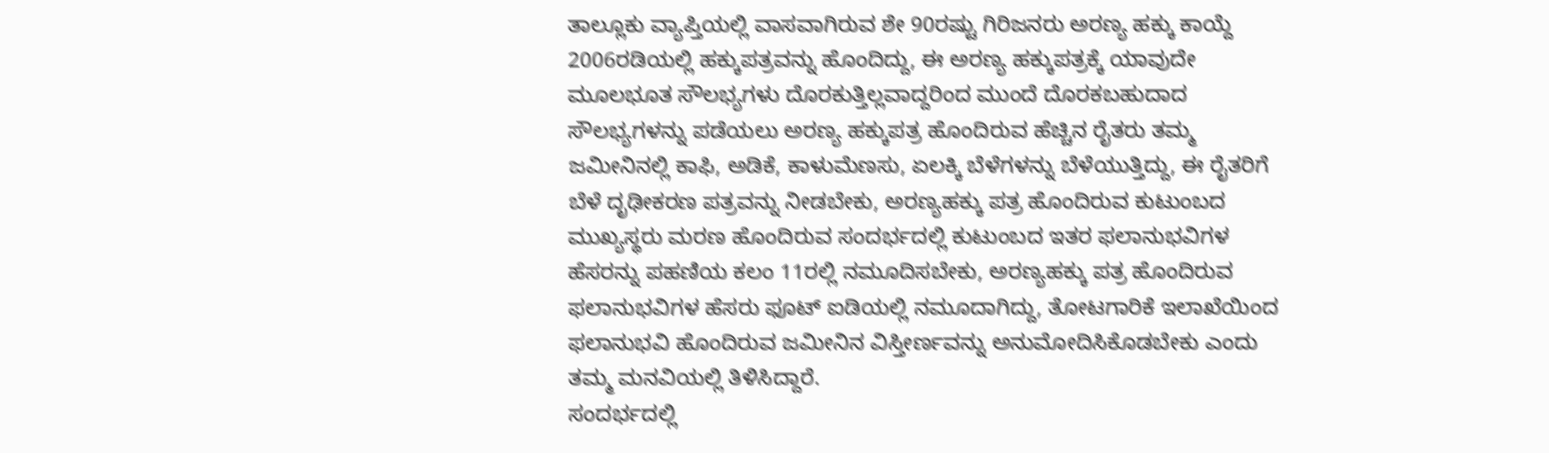ತಾಲ್ಲೂಕು ವ್ಯಾಪ್ತಿಯಲ್ಲಿ ವಾಸವಾಗಿರುವ ಶೇ 90ರಷ್ಟು ಗಿರಿಜನರು ಅರಣ್ಯ ಹಕ್ಕು ಕಾಯ್ದೆ 2006ರಡಿಯಲ್ಲಿ ಹಕ್ಕುಪತ್ರವನ್ನು ಹೊಂದಿದ್ದು, ಈ ಅರಣ್ಯ ಹಕ್ಕುಪತ್ರಕ್ಕೆ ಯಾವುದೇ ಮೂಲಭೂತ ಸೌಲಭ್ಯಗಳು ದೊರಕುತ್ತಿಲ್ಲವಾದ್ದರಿಂದ ಮುಂದೆ ದೊರಕಬಹುದಾದ ಸೌಲಭ್ಯಗಳನ್ನು ಪಡೆಯಲು ಅರಣ್ಯ ಹಕ್ಕುಪತ್ರ ಹೊಂದಿರುವ ಹೆಚ್ಚಿನ ರೈತರು ತಮ್ಮ ಜಮೀನಿನಲ್ಲಿ ಕಾಫಿ, ಅಡಿಕೆ, ಕಾಳುಮೆಣಸು, ಏಲಕ್ಕಿ ಬೆಳೆಗಳನ್ನು ಬೆಳೆಯುತ್ತಿದ್ದು, ಈ ರೈತರಿಗೆ ಬೆಳೆ ದೃಢೀಕರಣ ಪತ್ರವನ್ನು ನೀಡಬೇಕು, ಅರಣ್ಯಹಕ್ಕು ಪತ್ರ ಹೊಂದಿರುವ ಕುಟುಂಬದ ಮುಖ್ಯಸ್ಥರು ಮರಣ ಹೊಂದಿರುವ ಸಂದರ್ಭದಲ್ಲಿ ಕುಟುಂಬದ ಇತರ ಫಲಾನುಭವಿಗಳ ಹೆಸರನ್ನು ಪಹಣಿಯ ಕಲಂ 11ರಲ್ಲಿ ನಮೂದಿಸಬೇಕು, ಅರಣ್ಯಹಕ್ಕು ಪತ್ರ ಹೊಂದಿರುವ ಫಲಾನುಭವಿಗಳ ಹೆಸರು ಫೂಟ್ ಐಡಿಯಲ್ಲಿ ನಮೂದಾಗಿದ್ದು, ತೋಟಗಾರಿಕೆ ಇಲಾಖೆಯಿಂದ ಫಲಾನುಭವಿ ಹೊಂದಿರುವ ಜಮೀನಿನ ವಿಸ್ತೀರ್ಣವನ್ನು ಅನುಮೋದಿಸಿಕೊಡಬೇಕು ಎಂದು ತಮ್ಮ ಮನವಿಯಲ್ಲಿ ತಿಳಿಸಿದ್ದಾರೆ.
ಸಂದರ್ಭದಲ್ಲಿ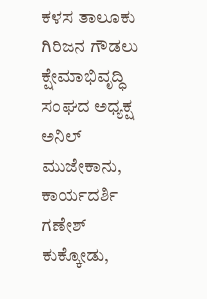ಕಳಸ ತಾಲೂಕು ಗಿರಿಜನ ಗೌಡಲು ಕ್ಷೇಮಾಭಿವೃದ್ಧಿ ಸಂಘದ ಅಧ್ಯಕ್ಷ ಅನಿಲ್ ಮುಜೇಕಾನು, ಕಾರ್ಯದರ್ಶಿ ಗಣೇಶ್ ಕುಕ್ಕೋಡು,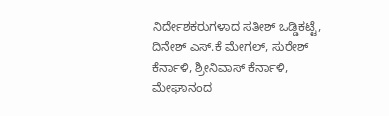ನಿರ್ದೇಶಕರುಗಳಾದ ಸತೀಶ್ ಒಡ್ಡಿಕಟ್ಟೆ, ದಿನೇಶ್ ಎಸ್.ಕೆ ಮೇಗಲ್, ಸುರೇಶ್ ಕೆರ್ನಾಳಿ, ಶ್ರೀನಿವಾಸ್ ಕೆರ್ನಾಳಿ, ಮೇಘಾನಂದ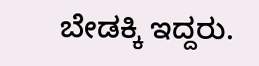ಬೇಡಕ್ಕಿ ಇದ್ದರು.